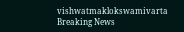vishwatmaklokswamivarta
Breaking News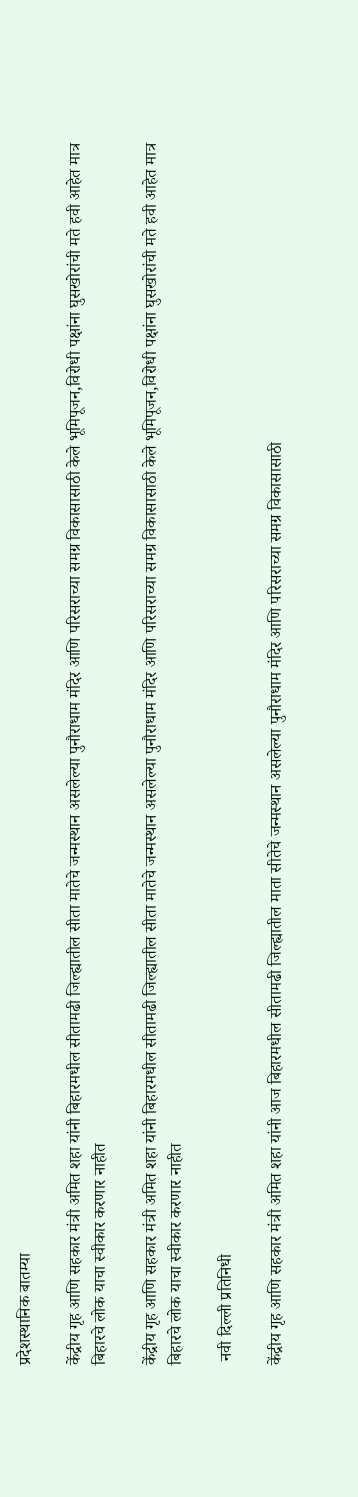प्रदेशस्थानिक बातम्या

केंद्रीय गृह आणि सहकार मंत्री अमित शहा यांनी बिहारमधील सीतामढी जिल्ह्यातील सीता मातेचे जन्मस्थान असलेल्या पुनौराधाम मंदिर आणि परिसराच्या समग्र विकासासाठी केले भूमिपूजन,विरोधी पक्षांना घुसखोरांची मते हवी आहेत मात्र बिहारचे लोक याचा स्वीकार करणार नाहीत

केंद्रीय गृह आणि सहकार मंत्री अमित शहा यांनी बिहारमधील सीतामढी जिल्ह्यातील सीता मातेचे जन्मस्थान असलेल्या पुनौराधाम मंदिर आणि परिसराच्या समग्र विकासासाठी केले भूमिपूजन,विरोधी पक्षांना घुसखोरांची मते हवी आहेत मात्र बिहारचे लोक याचा स्वीकार करणार नाहीत

 नवी दिल्ली प्रतिनिधी

केंद्रीय गृह आणि सहकार मंत्री अमित शहा यांनी आज बिहारमधील सीतामढी जिल्ह्यातील माता सीतेचे जन्मस्थान असलेल्या पुनौराधाम मंदिर आणि परिसराच्या समग्र विकासासाठी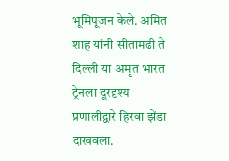भूमिपूजन केले. अमित शाह यांनी सीतामढी ते दिल्ली या अमृत भारत ट्रेनला दूरदृश्य प्रणालीद्वारे हिरवा झेंडा दाखवला.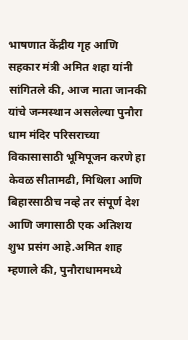भाषणात केंद्रीय गृह आणि सहकार मंत्री अमित शहा यांनी सांगितले की, आज माता जानकी यांचे जन्मस्थान असलेल्या पुनौरा धाम मंदिर परिसराच्या विकासासाठी भूमिपूजन करणे हा केवळ सीतामढी, मिथिला आणि बिहारसाठीच नव्हे तर संपूर्ण देश आणि जगासाठी एक अतिशय शुभ प्रसंग आहे.अमित शाह म्हणाले की, पुनौराधाममध्ये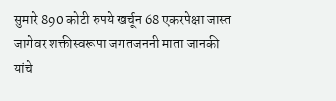सुमारे 890 कोटी रुपये खर्चून 68 एकरपेक्षा जास्त जागेवर शक्तीस्वरूपा जगतजननी माता जानकी यांचे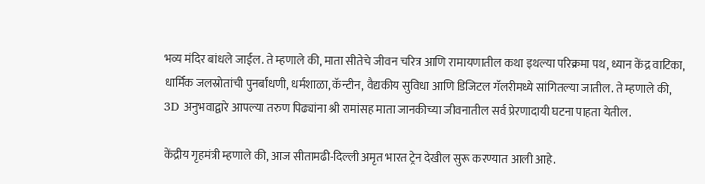भव्य मंदिर बांधले जाईल. ते म्हणाले की, माता सीतेचे जीवन चरित्र आणि रामायणातील कथा इथल्या परिक्रमा पथ, ध्यान केंद्र वाटिका, धार्मिक जलस्रोतांची पुनर्बांधणी, धर्मशाळा, कॅन्टीन, वैद्यकीय सुविधा आणि डिजिटल गॅलरीमध्ये सांगितल्या जातील. ते म्हणाले की, 3D अनुभवाद्वारे आपल्या तरुण पिढ्यांना श्री रामांसह माता जानकीच्या जीवनातील सर्व प्रेरणादायी घटना पाहता येतील.

केंद्रीय गृहमंत्री म्हणाले की, आज सीतामढी-दिल्ली अमृत भारत ट्रेन देखील सुरू करण्यात आली आहे.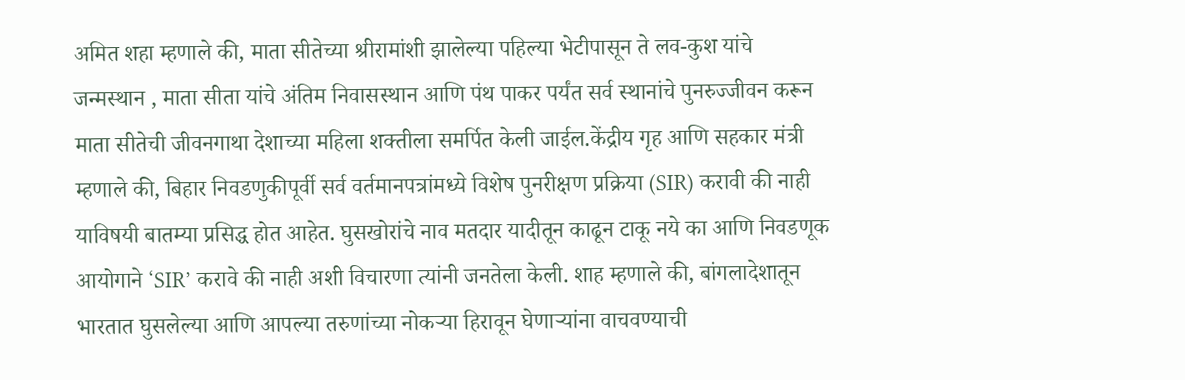अमित शहा म्हणाले की, माता सीतेच्या श्रीरामांशी झालेल्या पहिल्या भेटीपासून ते लव-कुश यांचे जन्मस्थान , माता सीता यांचे अंतिम निवासस्थान आणि पंथ पाकर पर्यंत सर्व स्थानांचे पुनरुज्जीवन करून माता सीतेची जीवनगाथा देशाच्या महिला शक्तीला समर्पित केली जाईल.केंद्रीय गृह आणि सहकार मंत्री म्हणाले की, बिहार निवडणुकीपूर्वी सर्व वर्तमानपत्रांमध्ये विशेष पुनरीक्षण प्रक्रिया (SIR) करावी की नाही याविषयी बातम्या प्रसिद्ध होत आहेत. घुसखोरांचे नाव मतदार यादीतून काढून टाकू नये का आणि निवडणूक आयोगाने ‘SIR’ करावे की नाही अशी विचारणा त्यांनी जनतेला केली. शाह म्हणाले की, बांगलादेशातून भारतात घुसलेल्या आणि आपल्या तरुणांच्या नोकऱ्या हिरावून घेणाऱ्यांना वाचवण्याची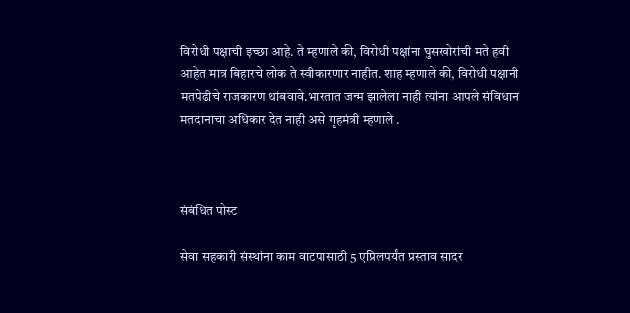विरोधी पक्षाची इच्छा आहे. ते म्हणाले की, विरोधी पक्षांना घुसखोरांची मते हवी आहेत मात्र बिहारचे लोक ते स्वीकारणार नाहीत. शाह म्हणाले की, विरोधी पक्षानी मतपेढीचे राजकारण थांबवावे.भारतात जन्म झालेला नाही त्यांना आपले संविधान मतदानाचा अधिकार देत नाही असे गृहमंत्री म्हणाले .



संबंधित पोस्ट

सेवा सहकारी संस्थांना काम वाटपासाठी 5 एप्रिलपर्यंत प्रस्ताव सादर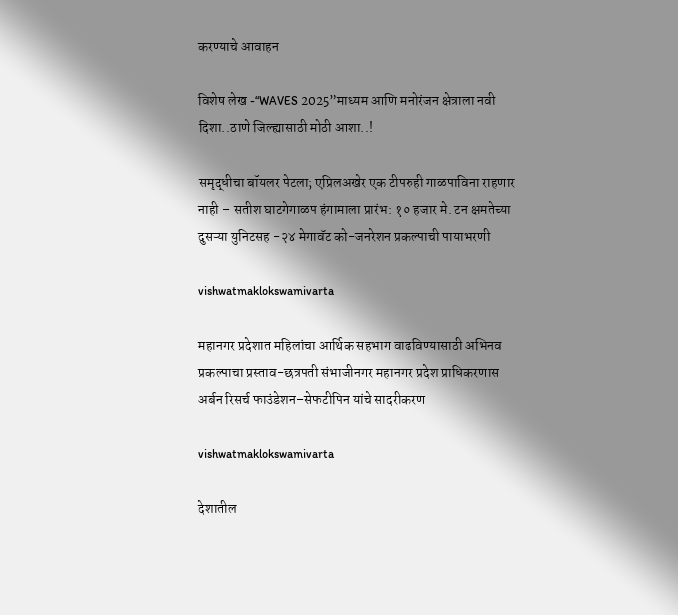करण्याचे आवाहन

विशेष लेख -“WAVES 2025”माध्यम आणि मनोरंजन क्षेत्राला नवी दिशा..ठाणे जिल्ह्यासाठी मोठी आशा..!

समृद्धीचा बॉयलर पेटला; एप्रिलअखेर एक टीपरुही गाळपाविना राहणार नाही – सतीश घाटगेगाळप हंगामाला प्रारंभ: १० हजार मे. टन क्षमतेच्या दुसऱ्या युनिटसह -२४ मेगावॅट को-जनरेशन प्रकल्पाची पायाभरणी

vishwatmaklokswamivarta

महानगर प्रदेशात महिलांचा आर्थिक सहभाग वाढविण्यासाठी अभिनव प्रकल्पाचा प्रस्ताव-छत्रपती संभाजीनगर महानगर प्रदेश प्राधिकरणास अर्बन रिसर्च फाउंडेशन–सेफटीपिन यांचे सादरीकरण

vishwatmaklokswamivarta

देशातील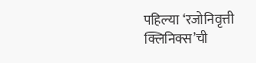पहिल्या ‘रजोनिवृत्ती क्लिनिक्स’ची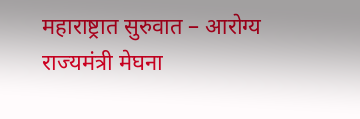महाराष्ट्रात सुरुवात – आरोग्य राज्यमंत्री मेघना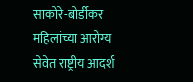साकोरे-बोर्डीकर महिलांच्या आरोग्य सेवेत राष्ट्रीय आदर्श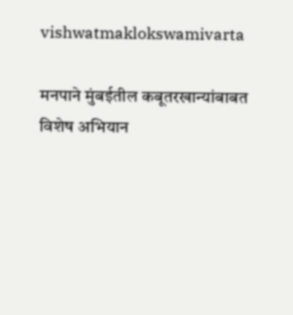vishwatmaklokswamivarta

मनपाने मुंबईतील कबूतरखान्यांबाबत विशेष अभियान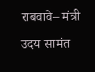राबवावे– मंत्री उदय सामंत